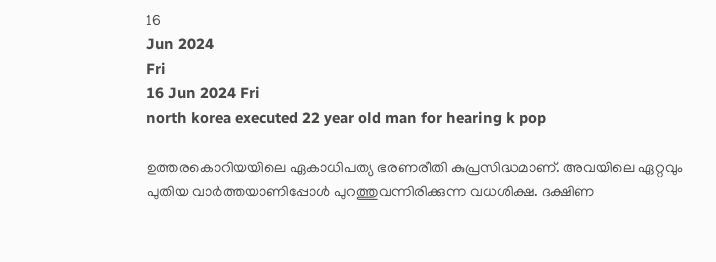16
Jun 2024
Fri
16 Jun 2024 Fri
north korea executed 22 year old man for hearing k pop

ഉത്തരകൊറിയയിലെ ഏകാധിപത്യ ഭരണരീതി കുപ്രസിദ്ധമാണ്. അവയിലെ ഏറ്റവും പുതിയ വാർത്തയാണിപ്പോൾ പുറത്തുവന്നിരിക്കുന്ന വധശിക്ഷ. ദക്ഷിണ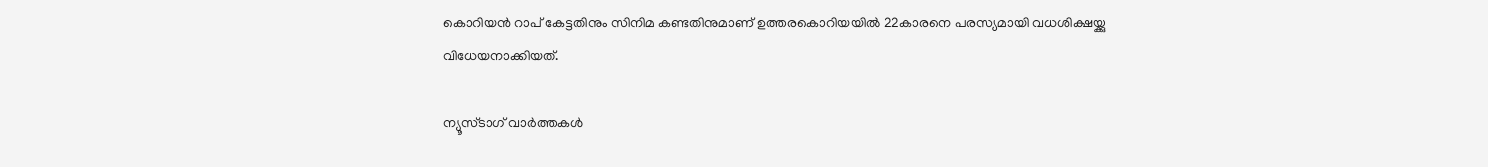കൊറിയൻ റാപ് കേട്ടതിനും സിനിമ കണ്ടതിനുമാണ് ഉത്തരകൊറിയയിൽ 22കാരനെ പരസ്യമായി വധശിക്ഷയ്ക്കു വിധേയനാക്കിയത്.

ന്യൂസ്ടാഗ് വാര്‍ത്തകള്‍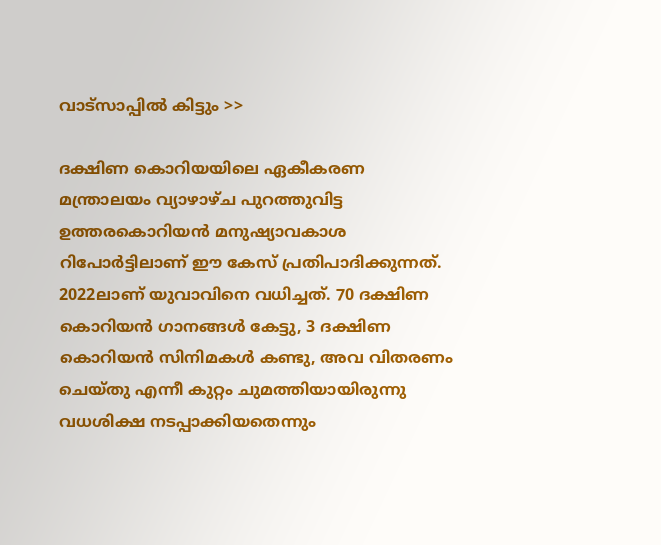വാട്‌സാപ്പില്‍ കിട്ടും >>

ദക്ഷിണ കൊറിയയിലെ ഏകീകരണ മന്ത്രാലയം വ്യാഴാഴ്ച പുറത്തുവിട്ട ഉത്തരകൊറിയൻ മനുഷ്യാവകാശ റിപോർട്ടിലാണ് ഈ കേസ് പ്രതിപാദിക്കുന്നത്. 2022ലാണ് യുവാവിനെ വധിച്ചത്. 70 ദക്ഷിണ കൊറിയൻ ഗാനങ്ങൾ കേട്ടു, 3 ദക്ഷിണ കൊറിയൻ സിനിമകൾ കണ്ടു, അവ വിതരണം ചെയ്തു എന്നീ കുറ്റം ചുമത്തിയായിരുന്നു വധശിക്ഷ നടപ്പാക്കിയതെന്നും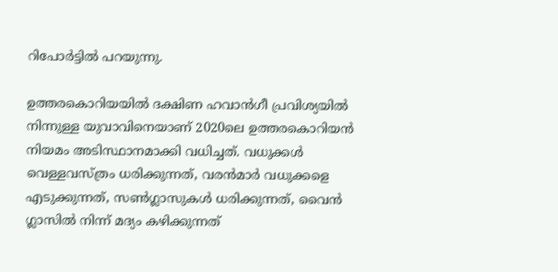റിപോർട്ടിൽ പറയുന്നു.

ഉത്തരകൊറിയയിൽ ദക്ഷിണ ഹവാൻഗീ പ്രവിശ്യയിൽ നിന്നുള്ള യുവാവിനെയാണ് 2020ലെ ഉത്തരകൊറിയൻ നിയമം അടിസ്ഥാനമാക്കി വധിച്ചത്. വധുക്കൾ വെള്ളവസ്ത്രം ധരിക്കുന്നത്, വരൻമാർ വധുക്കളെ എടുക്കുന്നത്, സൺഗ്ലാസുകൾ ധരിക്കുന്നത്, വൈൻ ഗ്ലാസിൽ നിന്ന് മദ്യം കഴിക്കുന്നത്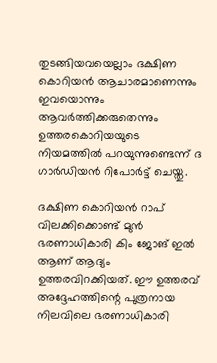തുടങ്ങിയവയെല്ലാം ദക്ഷിണ കൊറിയൻ ആചാരമാണെന്നും ഇവയൊന്നും ആവർത്തിക്കരുതെന്നും ഉത്തരകൊറിയയുടെ നിയമത്തിൽ പറയുന്നുണ്ടെന്ന് ദ ഗാർഡിയൻ റിപോർട്ട് ചെയ്തു.

ദക്ഷിണ കൊറിയൻ റാപ് വിലക്കിക്കൊണ്ട് മുൻ ഭരണാധികാരി കിം ജോങ് ഇൽ ആണ് ആദ്യം ഉത്തരവിറക്കിയത്. ഈ ഉത്തരവ് അദ്ദേഹത്തിന്റെ പുത്രനായ നിലവിലെ ഭരണാധികാരി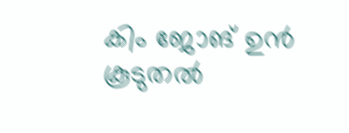കിം ജോങ് ഉൻ കൂടുതൽ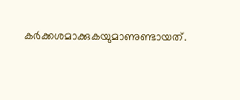കർക്കശമാക്കുകയുമാണുണ്ടായത്.